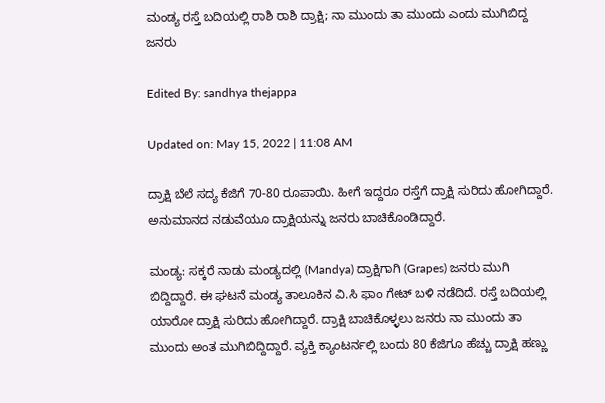ಮಂಡ್ಯ ರಸ್ತೆ ಬದಿಯಲ್ಲಿ ರಾಶಿ ರಾಶಿ ದ್ರಾಕ್ಷಿ; ನಾ ಮುಂದು ತಾ ಮುಂದು ಎಂದು ಮುಗಿಬಿದ್ದ ಜನರು

Edited By: sandhya thejappa

Updated on: May 15, 2022 | 11:08 AM

ದ್ರಾಕ್ಷಿ ಬೆಲೆ ಸದ್ಯ ಕೆಜಿಗೆ 70-80 ರೂಪಾಯಿ. ಹೀಗೆ ಇದ್ದರೂ ರಸ್ತೆಗೆ ದ್ರಾಕ್ಷಿ ಸುರಿದು ಹೋಗಿದ್ದಾರೆ. ಅನುಮಾನದ ನಡುವೆಯೂ ದ್ರಾಕ್ಷಿಯನ್ನು ಜನರು ಬಾಚಿಕೊಂಡಿದ್ದಾರೆ.

ಮಂಡ್ಯ: ಸಕ್ಕರೆ ನಾಡು ಮಂಡ್ಯದಲ್ಲಿ (Mandya) ದ್ರಾಕ್ಷಿಗಾಗಿ (Grapes) ಜನರು ಮುಗಿ ಬಿದ್ದಿದ್ದಾರೆ. ಈ ಘಟನೆ ಮಂಡ್ಯ ತಾಲೂಕಿನ ವಿ.ಸಿ ಫಾಂ ಗೇಟ್ ಬಳಿ ನಡೆದಿದೆ. ರಸ್ತೆ ಬದಿಯಲ್ಲಿ ಯಾರೋ ದ್ರಾಕ್ಷಿ ಸುರಿದು ಹೋಗಿದ್ದಾರೆ. ದ್ರಾಕ್ಷಿ ಬಾಚಿಕೊಳ್ಳಲು ಜನರು ನಾ ಮುಂದು ತಾ ಮುಂದು ಅಂತ ಮುಗಿಬಿದ್ದಿದ್ದಾರೆ. ವ್ಯಕ್ತಿ ಕ್ಯಾಂಟರ್ನಲ್ಲಿ ಬಂದು 80 ಕೆಜಿಗೂ ಹೆಚ್ಚು ದ್ರಾಕ್ಷಿ ಹಣ್ಣು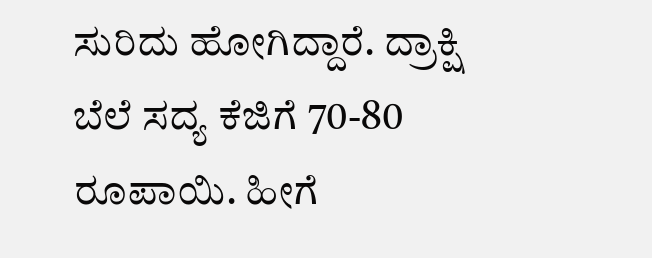ಸುರಿದು ಹೋಗಿದ್ದಾರೆ. ದ್ರಾಕ್ಷಿ ಬೆಲೆ ಸದ್ಯ ಕೆಜಿಗೆ 70-80 ರೂಪಾಯಿ. ಹೀಗೆ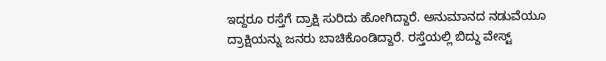ಇದ್ದರೂ ರಸ್ತೆಗೆ ದ್ರಾಕ್ಷಿ ಸುರಿದು ಹೋಗಿದ್ದಾರೆ. ಅನುಮಾನದ ನಡುವೆಯೂ ದ್ರಾಕ್ಷಿಯನ್ನು ಜನರು ಬಾಚಿಕೊಂಡಿದ್ದಾರೆ. ರಸ್ತೆಯಲ್ಲಿ ಬಿದ್ದು ವೇಸ್ಟ್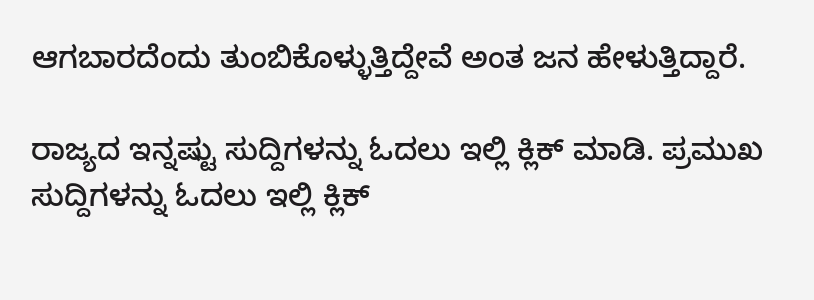ಆಗಬಾರದೆಂದು ತುಂಬಿಕೊಳ್ಳುತ್ತಿದ್ದೇವೆ ಅಂತ ಜನ ಹೇಳುತ್ತಿದ್ದಾರೆ.

ರಾಜ್ಯದ ಇನ್ನಷ್ಟು ಸುದ್ದಿಗಳನ್ನು ಓದಲು ಇಲ್ಲಿ ಕ್ಲಿಕ್ ಮಾಡಿ. ಪ್ರಮುಖ ಸುದ್ದಿಗಳನ್ನು ಓದಲು ಇಲ್ಲಿ ಕ್ಲಿಕ್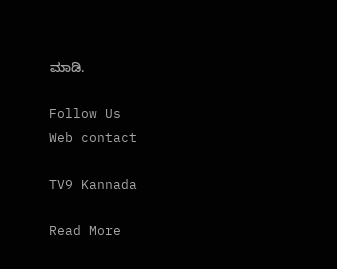ಮಾಡಿ.

Follow Us
Web contact

TV9 Kannada

Read More